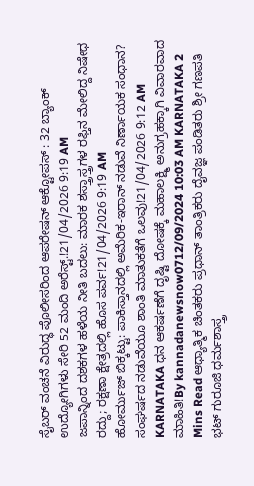ಸೈಬರ್ ವಂಚನೆ ವಿರುದ್ಧ ಪೊಲೀಸರಿಂದ ಆಪರೇಷನ್ ಆಕ್ಟೋಪಸ್ : 32 ಬ್ಯಾಂಕ್ ಉದ್ಯೋಗಿಗಳು ಸೇರಿ 52 ಮಂದಿ ಅರೆಸ್ಟ್.!21/04/2026 9:19 AM
ಜಪಾನ್ನಿಂದ ದಶಕಗಳ ಹಳೆಯ ನೀತಿ ಬದಲು: ಮಾರಕ ಶಸ್ತ್ರಾಸ್ತ್ರಗಳ ರಫ್ತಿನ ಮೇಲಿದ್ದ ನಿಷೇಧ ರದ್ದು; ರಕ್ಷಣಾ ಕ್ಷೇತ್ರದಲ್ಲಿ ಹೊಸ ಪರ್ವ!21/04/2026 9:19 AM
ಹೋರ್ಮುಜ್ ಬಿಕ್ಕಟ್ಟು: ಪಾಕಿಸ್ತಾನದಲ್ಲಿ ಅಮೆರಿಕ-ಇರಾನ್ ನಡುವೆ ನಿರ್ಣಾಯಕ ಸಂಧಾನ? ಸಂಘರ್ಷದ ನಡುವೆಯೂ ಶಾಂತಿ ಮಾತುಕತೆಗೆ ಒಲವು!21/04/2026 9:12 AM
KARNATAKA ಧನ ಆಕರ್ಷಣೆಗೆ ದೃಷ್ಟಿ ದೋಷಕ್ಕೆ ಮಹಾಲಕ್ಷ್ಮಿ ಅನುಗ್ರಹಕ್ಕಾಗಿ ವಿವಾರವಾದ ಮಾಹಿತಿ!By kannadanewsnow0712/09/2024 10:03 AM KARNATAKA 2 Mins Read ಆಧ್ಯಾತ್ಮಿಕ ಚಿಂತಕರು ಪ್ರಧಾನ್ ತಾಂತ್ರಿಕರು ದೈವಜ್ಞ ಪಂಡಿತರು ಶ್ರೀ ಗಣಪತಿ ಭಟ್ ಗುರೂಜಿ ಧರ್ಮಶಾಸ್ತ್ರ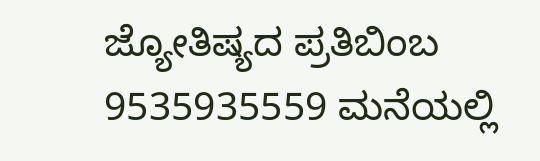ಜ್ಯೋತಿಷ್ಯದ ಪ್ರತಿಬಿಂಬ 9535935559 ಮನೆಯಲ್ಲಿ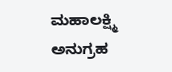ಮಹಾಲಕ್ಷ್ಮಿ ಅನುಗ್ರಹ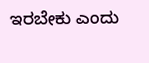ಇರಬೇಕು ಎಂದು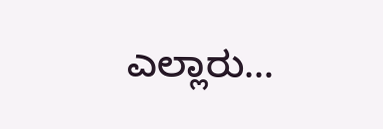ಎಲ್ಲಾರು…